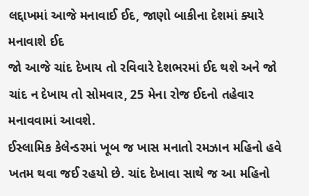લદ્દાખમાં આજે મનાવાઈ ઈદ, જાણો બાકીના દેશમાં ક્યારે મનાવાશે ઈદ
જો આજે ચાંદ દેખાય તો રવિવારે દેશભરમાં ઈદ થશે અને જો ચાંદ ન દેખાય તો સોમવાર, 25 મેના રોજ ઈદનો તહેવાર મનાવવામાં આવશે.
ઈસ્લામિક કેલેન્ડરમાં ખૂબ જ ખાસ મનાતો રમઝાન મહિનો હવે ખતમ થવા જઈ રહયો છે. ચાંદ દેખાવા સાથે જ આ મહિનો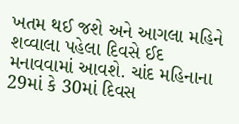ખતમ થઈ જશે અને આગલા મહિને શવ્વાલા પહેલા દિવસે ઈદ મનાવવામાં આવશે. ચાંદ મહિનાના 29માં કે 30માં દિવસ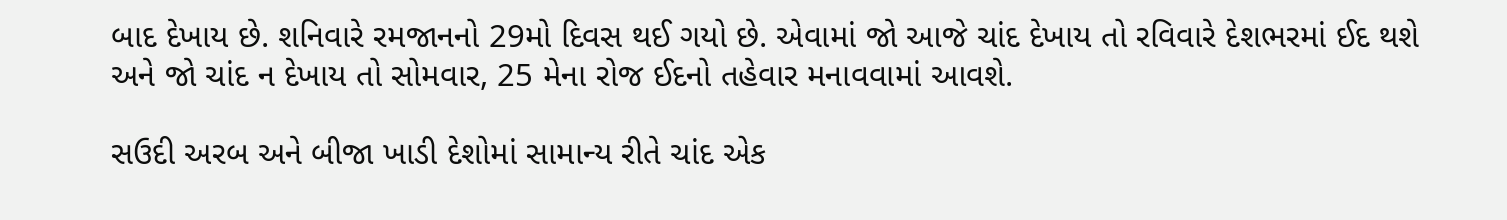બાદ દેખાય છે. શનિવારે રમજાનનો 29મો દિવસ થઈ ગયો છે. એવામાં જો આજે ચાંદ દેખાય તો રવિવારે દેશભરમાં ઈદ થશે અને જો ચાંદ ન દેખાય તો સોમવાર, 25 મેના રોજ ઈદનો તહેવાર મનાવવામાં આવશે.

સઉદી અરબ અને બીજા ખાડી દેશોમાં સામાન્ય રીતે ચાંદ એક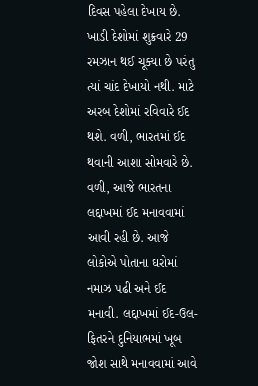દિવસ પહેલા દેખાય છે. ખાડી દેશોમાં શુક્રવારે 29 રમઝાન થઈ ચૂક્યા છે પરંતુ ત્યાં ચાંદ દેખાયો નથી. માટે અરબ દેશોમાં રવિવારે ઈદ થશે. વળી, ભારતમાં ઈદ થવાની આશા સોમવારે છે. વળી, આજે ભારતના લદ્દાખમાં ઈદ મનાવવામાં આવી રહી છે. આજે લોકોએ પોતાના ઘરોમાં નમાઝ પઢી અને ઈદ મનાવી. લદ્દાખમાં ઈદ-ઉલ-ફિતરને દુનિયાભમાં ખૂબ જોશ સાથે મનાવવામાં આવે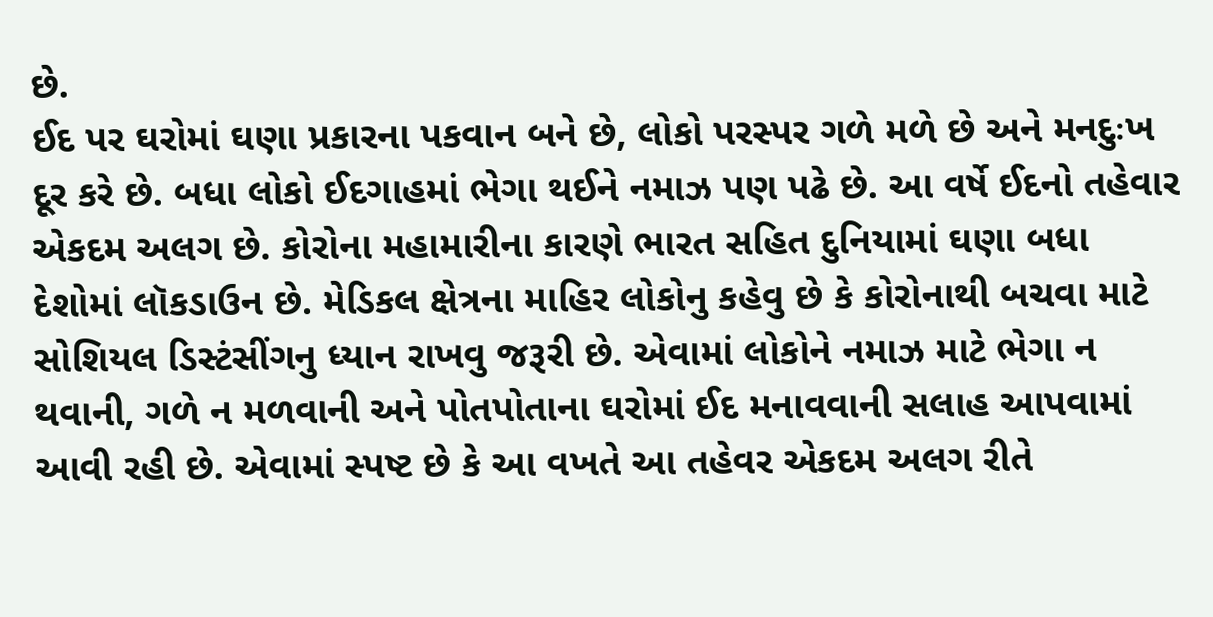છે.
ઈદ પર ઘરોમાં ઘણા પ્રકારના પકવાન બને છે, લોકો પરસ્પર ગળે મળે છે અને મનદુઃખ દૂર કરે છે. બધા લોકો ઈદગાહમાં ભેગા થઈને નમાઝ પણ પઢે છે. આ વર્ષે ઈદનો તહેવાર એકદમ અલગ છે. કોરોના મહામારીના કારણે ભારત સહિત દુનિયામાં ઘણા બધા દેશોમાં લૉકડાઉન છે. મેડિકલ ક્ષેત્રના માહિર લોકોનુ કહેવુ છે કે કોરોનાથી બચવા માટે સોશિયલ ડિસ્ટંસીંગનુ ધ્યાન રાખવુ જરૂરી છે. એવામાં લોકોને નમાઝ માટે ભેગા ન થવાની, ગળે ન મળવાની અને પોતપોતાના ઘરોમાં ઈદ મનાવવાની સલાહ આપવામાં આવી રહી છે. એવામાં સ્પષ્ટ છે કે આ વખતે આ તહેવર એકદમ અલગ રીતે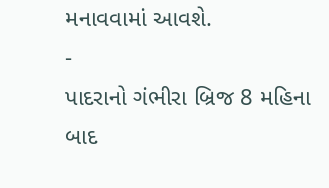મનાવવામાં આવશે.
-
પાદરાનો ગંભીરા બ્રિજ 8 મહિના બાદ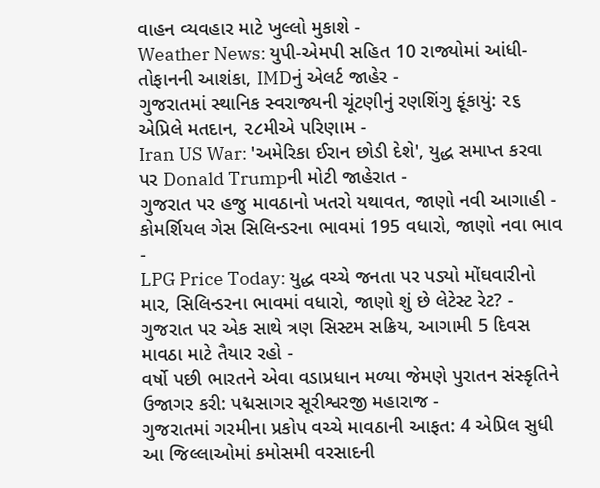વાહન વ્યવહાર માટે ખુલ્લો મુકાશે -
Weather News: યુપી-એમપી સહિત 10 રાજ્યોમાં આંધી-તોફાનની આશંકા, IMDનું એલર્ટ જાહેર -
ગુજરાતમાં સ્થાનિક સ્વરાજ્યની ચૂંટણીનું રણશિંગુ ફૂંકાયું: ૨૬ એપ્રિલે મતદાન, ૨૮મીએ પરિણામ -
Iran US War: 'અમેરિકા ઈરાન છોડી દેશે', યુદ્ધ સમાપ્ત કરવા પર Donald Trumpની મોટી જાહેરાત -
ગુજરાત પર હજુ માવઠાનો ખતરો યથાવત, જાણો નવી આગાહી -
કોમર્શિયલ ગેસ સિલિન્ડરના ભાવમાં 195 વધારો, જાણો નવા ભાવ -
LPG Price Today: યુદ્ધ વચ્ચે જનતા પર પડ્યો મોંઘવારીનો માર, સિલિન્ડરના ભાવમાં વધારો, જાણો શું છે લેટેસ્ટ રેટ? -
ગુજરાત પર એક સાથે ત્રણ સિસ્ટમ સક્રિય, આગામી 5 દિવસ માવઠા માટે તૈયાર રહો -
વર્ષો પછી ભારતને એવા વડાપ્રધાન મળ્યા જેમણે પુરાતન સંસ્કૃતિને ઉજાગર કરી: પદ્મસાગર સૂરીશ્વરજી મહારાજ -
ગુજરાતમાં ગરમીના પ્રકોપ વચ્ચે માવઠાની આફત: 4 એપ્રિલ સુધી આ જિલ્લાઓમાં કમોસમી વરસાદની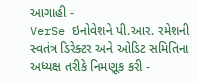આગાહી -
VerSe ઇનોવેશને પી.આર. રમેશની સ્વતંત્ર ડિરેક્ટર અને ઓડિટ સમિતિના અધ્યક્ષ તરીકે નિમણૂક કરી -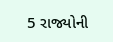5 રાજ્યોની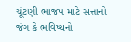ચૂંટણી ભાજપ માટે સત્તાનો જંગ કે ભવિષ્યનો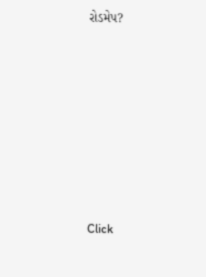રોડમેપ?









Click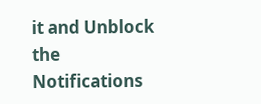it and Unblock the Notifications